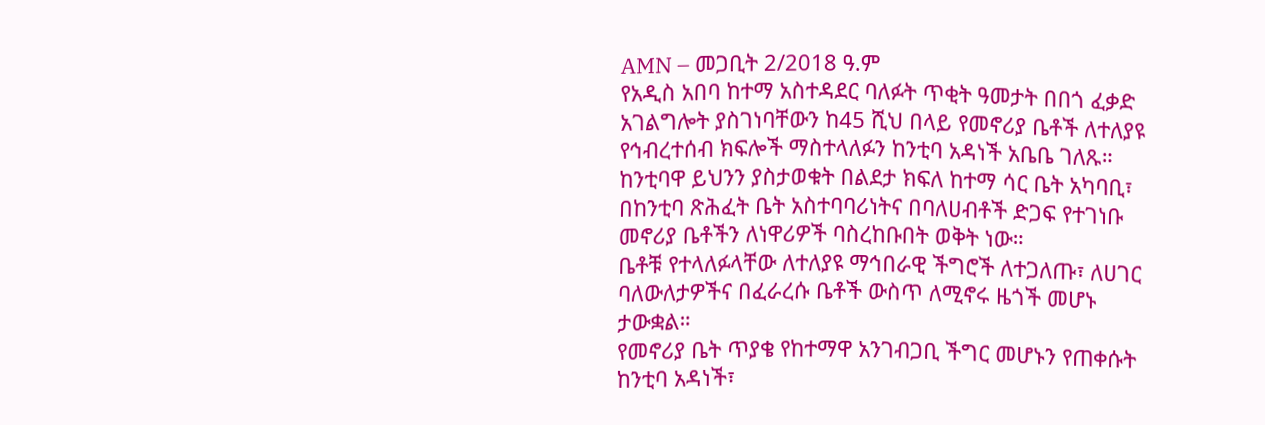AMN – መጋቢት 2/2018 ዓ.ም
የአዲስ አበባ ከተማ አስተዳደር ባለፉት ጥቂት ዓመታት በበጎ ፈቃድ አገልግሎት ያስገነባቸውን ከ45 ሺህ በላይ የመኖሪያ ቤቶች ለተለያዩ የኅብረተሰብ ክፍሎች ማስተላለፉን ከንቲባ አዳነች አቤቤ ገለጹ።
ከንቲባዋ ይህንን ያስታወቁት በልደታ ክፍለ ከተማ ሳር ቤት አካባቢ፣ በከንቲባ ጽሕፈት ቤት አስተባባሪነትና በባለሀብቶች ድጋፍ የተገነቡ መኖሪያ ቤቶችን ለነዋሪዎች ባስረከቡበት ወቅት ነው።
ቤቶቹ የተላለፉላቸው ለተለያዩ ማኅበራዊ ችግሮች ለተጋለጡ፣ ለሀገር ባለውለታዎችና በፈራረሱ ቤቶች ውስጥ ለሚኖሩ ዜጎች መሆኑ ታውቋል።
የመኖሪያ ቤት ጥያቄ የከተማዋ አንገብጋቢ ችግር መሆኑን የጠቀሱት ከንቲባ አዳነች፣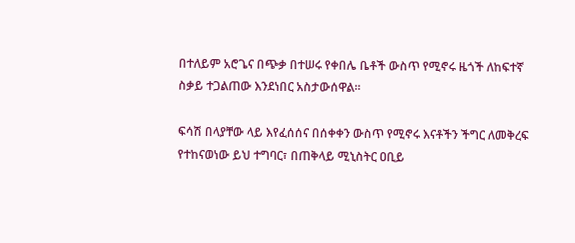በተለይም አሮጌና በጭቃ በተሠሩ የቀበሌ ቤቶች ውስጥ የሚኖሩ ዜጎች ለከፍተኛ ስቃይ ተጋልጠው እንደነበር አስታውሰዋል።

ፍሳሽ በላያቸው ላይ እየፈሰሰና በሰቀቀን ውስጥ የሚኖሩ እናቶችን ችግር ለመቅረፍ የተከናወነው ይህ ተግባር፣ በጠቅላይ ሚኒስትር ዐቢይ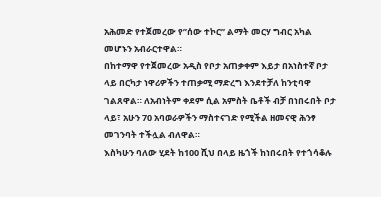አሕመድ የተጀመረው የ”ሰው ተኮር” ልማት መርሃ ግብር አካል መሆኑን አብራርተዋል።
በከተማዋ የተጀመረው አዲስ የቦታ አጠቃቀም እይታ በአነስተኛ ቦታ ላይ በርካታ ነዋሪዎችን ተጠቃሚ ማድረግ እንደተቻለ ከንቲባዋ ገልጸዋል። ለአብነትም ቀደም ሲል አምስት ቤቶች ብቻ በነበሩበት ቦታ ላይ፣ አሁን 70 አባወራዎችን ማስተናገድ የሚችል ዘመናዊ ሕንፃ መገንባት ተችሏል ብለዋል።
እስካሁን ባለው ሂደት ከ100 ሺህ በላይ ዜጎች ከነበሩበት የተጎሳቆሉ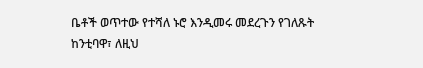ቤቶች ወጥተው የተሻለ ኑሮ እንዲመሩ መደረጉን የገለጹት ከንቲባዋ፣ ለዚህ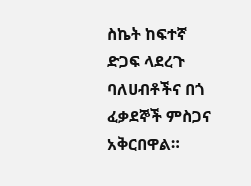ስኬት ከፍተኛ ድጋፍ ላደረጉ ባለሀብቶችና በጎ ፈቃደኞች ምስጋና አቅርበዋል።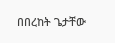በበረከት ጌታቸው